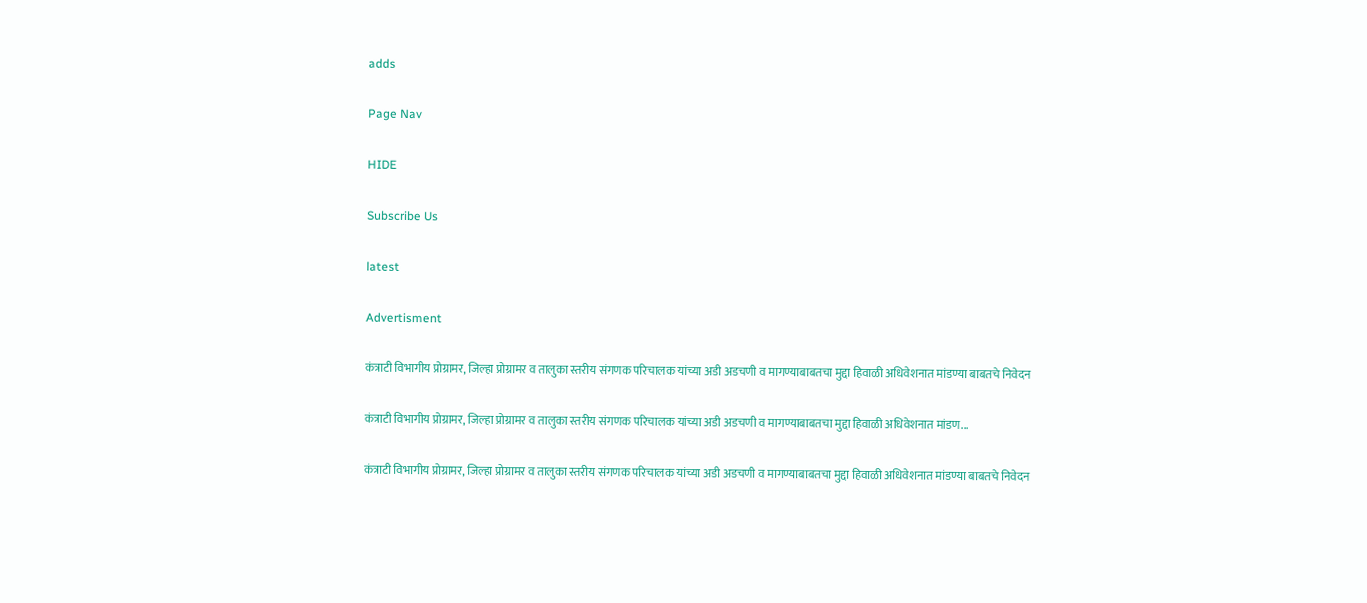adds

Page Nav

HIDE

Subscribe Us

latest

Advertisment

कंत्राटी विभागीय प्रोग्रामर, जिल्हा प्रोग्रामर व तालुका स्तरीय संगणक परिचालक यांच्या अडी अडचणी व मागण्याबाबतचा मुद्दा हिवाळी अधिवेशनात मांडण्या बाबतचे निवेदन

कंत्राटी विभागीय प्रोग्रामर, जिल्हा प्रोग्रामर व तालुका स्तरीय संगणक परिचालक यांच्या अडी अडचणी व मागण्याबाबतचा मुद्दा हिवाळी अधिवेशनात मांडण...

कंत्राटी विभागीय प्रोग्रामर, जिल्हा प्रोग्रामर व तालुका स्तरीय संगणक परिचालक यांच्या अडी अडचणी व मागण्याबाबतचा मुद्दा हिवाळी अधिवेशनात मांडण्या बाबतचे निवेदन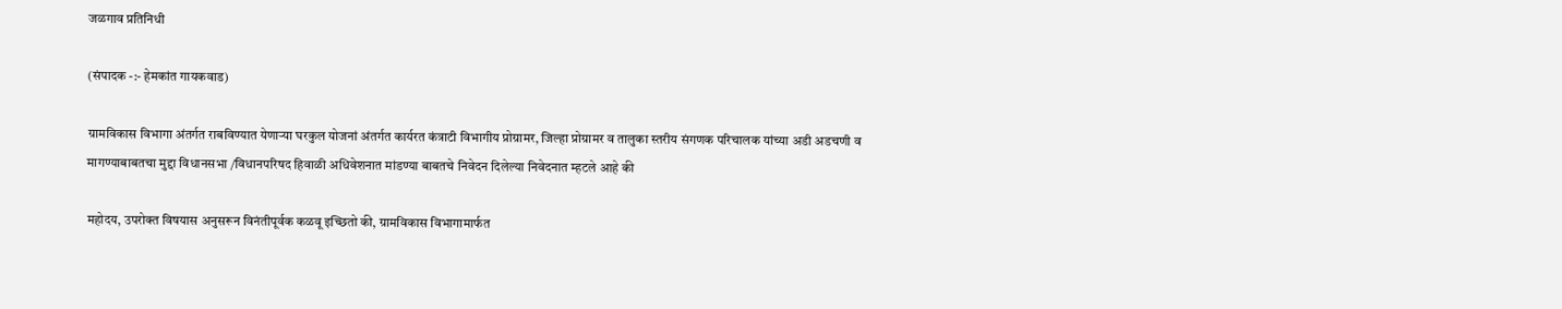जळगाव प्रतिनिधी

(संपादक -:- हेमकांत गायकवाड)

ग्रामविकास विभागा अंतर्गत राबविण्यात येणाऱ्या घरकुल योजनां अंतर्गत कार्यरत कंत्राटी विभागीय प्रोग्रामर, जिल्हा प्रोग्रामर व तालुका स्तरीय संगणक परिचालक यांच्या अडी अडचणी व मागण्याबाबतचा मुद्दा विधानसभा /विधानपरिषद हिवाळी अधिवेशनात मांडण्या बाबतचे निवेदन दिलेल्या निवेदनात म्हटले आहे की

महोदय, उपरोक्त विषयास अनुसरून विनंतीपूर्वक कळवू इच्छितो की, ग्रामविकास विभागामार्फत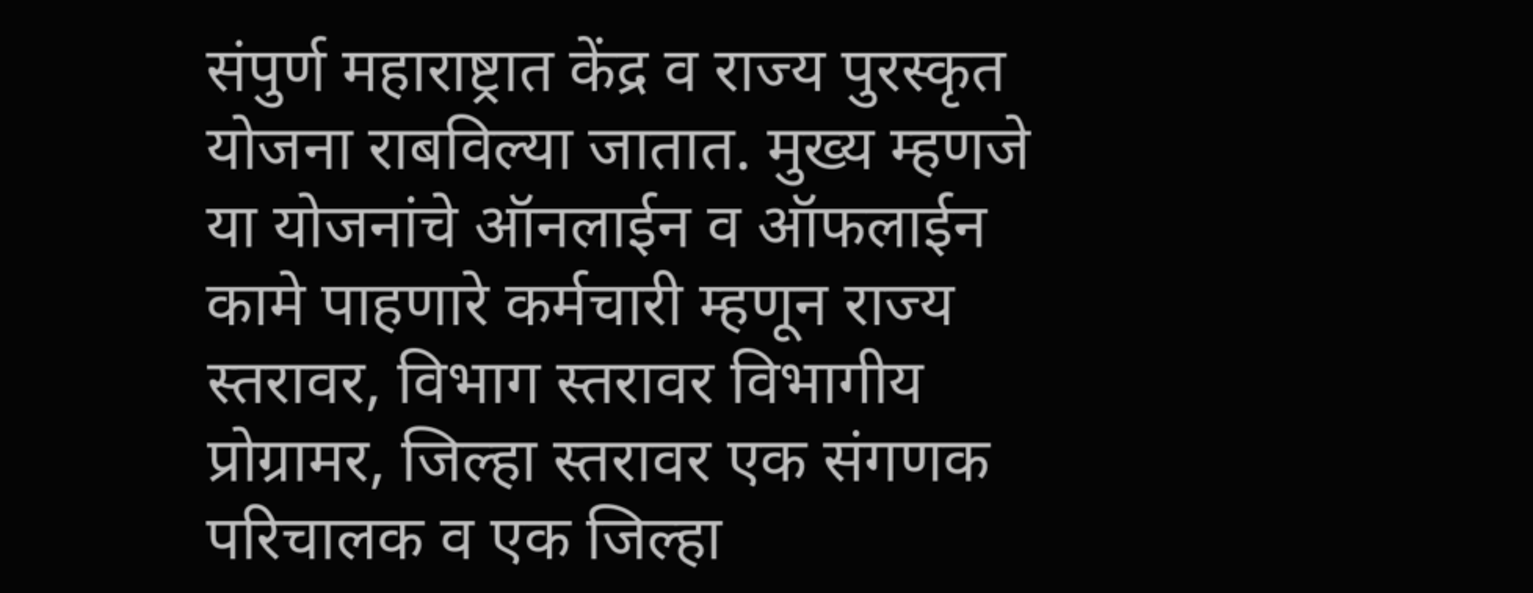संपुर्ण महाराष्ट्रात केंद्र व राज्य पुरस्कृत योजना राबविल्या जातात. मुख्य म्हणजे या योजनांचे ऑनलाईन व ऑफलाईन कामे पाहणारे कर्मचारी म्हणून राज्य स्तरावर, विभाग स्तरावर विभागीय प्रोग्रामर, जिल्हा स्तरावर एक संगणक परिचालक व एक जिल्हा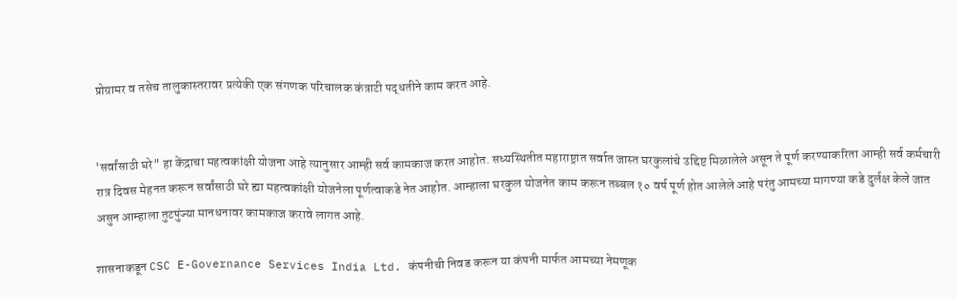प्रोग्रामर व तसेच तालुकास्तरावर प्रत्येकी एक संगणक परिचालक कंत्राटी पद्धतीने काम करत आहे.


'सर्वांसाठी घरे" हा केंद्राचा महत्वकांक्षी योजना आहे त्यानुसार आम्ही सर्व कामकाज करत आहोत. सध्यस्थितीत महाराष्ट्रात सर्वात जास्त घरकुलांचे उद्दिष्ट मिळालेले असून ते पूर्ण करण्याकरिता आम्ही सर्व कर्मचारी रात्र दिवस मेहनत करून सर्वांसाठी घरे ह्या महत्वकांक्षी योजनेला पूर्णत्वाकडे नेत आहोत. आम्हाला घरकुल योजनेत काम करून तब्बल १० वर्ष पूर्ण होत आलेले आहे परंतु आमच्या मागण्या कडे दुर्लक्ष केले जात असुन आम्हाला तुटपुंज्या मानधनावर कामकाज करावे लागत आहे.

शासनाकडून CSC E-Governance Services India Ltd. कंपनीची निवड करून या कंपनी मार्फत आमच्या नेमणूक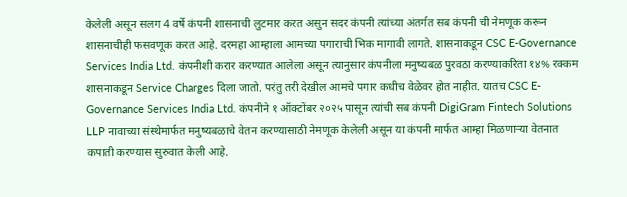केलेली असून सलग 4 वर्षे कंपनी शासनाची लुटमार करत असुन सदर कंपनी त्यांच्या अंतर्गत सब कंपनी ची नेमणूक करून शासनाचीही फसवणूक करत आहे. दरमहा आम्हाला आमच्या पगाराची भिक मागावी लागते. शासनाकडून CSC E-Governance Services India Ltd. कंपनीशी करार करण्यात आलेला असून त्यानुसार कंपनीला मनुष्यबळ पुरवठा करण्याकरिता १४% रक्कम शासनाकडून Service Charges दिला जातो. परंतु तरी देखील आमचे पगार कधीच वेळेवर होत नाहीत. यातच CSC E-Governance Services India Ltd. कंपनीने १ ऑक्टोंबर २०२५ पासून त्यांची सब कंपनी DigiGram Fintech Solutions LLP नावाच्या संस्थेमार्फत मनुष्यबळाचे वेतन करण्यासाठी नेमणूक केलेली असून या कंपनी मार्फत आम्हा मिळणाऱ्या वेतनात कपाती करण्यास सुरुवात केली आहे.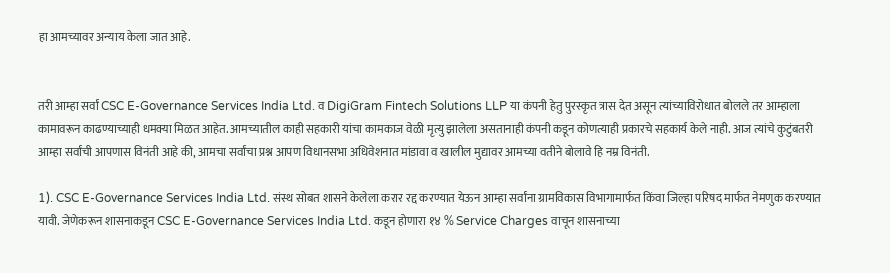हा आमच्यावर अन्याय केला जात आहे.


तरी आम्हा सर्वां CSC E-Governance Services India Ltd. व DigiGram Fintech Solutions LLP या कंपनी हेतु पुरस्कृत त्रास देत असून त्यांच्याविरोधात बोलले तर आम्हाला कामावरून काढण्याच्याही धमक्या मिळत आहेत. आमच्यातील काही सहकारी यांचा कामकाज वेळी मृत्यु झालेला असतानाही कंपनी कडून कोणत्याही प्रकारचे सहकार्य केले नाही. आज त्यांचे कुटुंबतरी आम्हा सर्वांची आपणास विनंती आहे की, आमचा सर्वांचा प्रश्न आपण विधानसभा अधिवेशनात मांडावा व खालील मुद्यावर आमच्या वतीने बोलावे हि नम्र विनंती.

1). CSC E-Governance Services India Ltd. संस्थ सोबत शासने केलेला करार रद्द करण्यात येऊन आम्हा सर्वांना ग्रामविकास विभागामार्फत किंवा जिल्हा परिषद मार्फत नेमणुक करण्यात यावी. जेणेकरून शासनाकडून CSC E-Governance Services India Ltd. कडून होणारा १४ % Service Charges वाचून शासनाच्या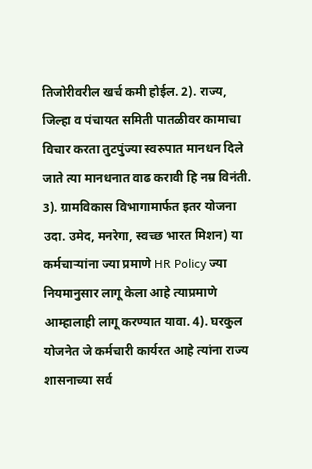तिजोरीवरील खर्च कमी होईल. 2). राज्य, जिल्हा व पंचायत समिती पातळीवर कामाचा विचार करता तुटपुंज्या स्वरुपात मानधन दिले जाते त्या मानधनात वाढ करावी हि नम्र विनंती. 3). ग्रामविकास विभागामार्फत इतर योजना उदा. उमेद, मनरेगा, स्वच्छ भारत मिशन) या कर्मचाऱ्यांना ज्या प्रमाणे HR Policy ज्या नियमानुसार लागू केला आहे त्याप्रमाणे आम्हालाही लागू करण्यात यावा. 4). घरकुल योजनेत जे कर्मचारी कार्यरत आहे त्यांना राज्य शासनाच्या सर्व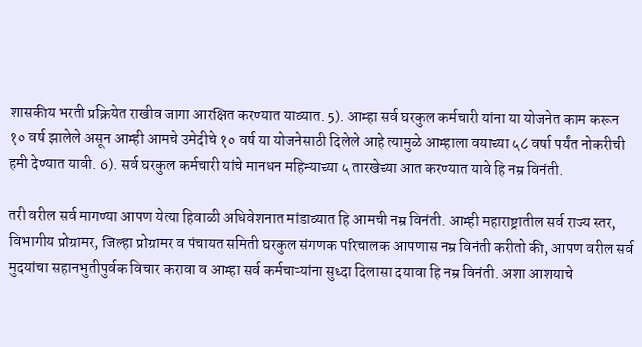शासकीय भरती प्रक्रियेत राखीव जागा आरक्षित करण्यात याव्यात. 5). आम्हा सर्व घरकुल कर्मचारी यांना या योजनेत काम करून १० वर्ष झालेले असून आम्ही आमचे उमेदीचे १० वर्ष या योजनेसाठी दिलेले आहे त्यामुळे आम्हाला वयाच्या ५८ वर्षा पर्यंत नोकरीची हमी देण्यात यावी. 6). सर्व घरकुल कर्मचारी यांचे मानधन महिन्याच्या ५ तारखेच्या आत करण्यात यावे हि नम्र विनंती.

तरी वरील सर्व मागण्या आपण येत्या हिवाळी अधिवेशनात मांडाव्यात हि आमची नम्र विनंती. आम्ही महाराष्ट्रातील सर्व राज्य स्तर, विभागीय प्रोग्रामर, जिल्हा प्रोग्रामर व पंचायत समिती घरकुल संगणक परिचालक आपणास नम्र विनंती करीतो की, आपण वरील सर्व मुदयांचा सहानभुतीपुर्वक विचार करावा व आम्हा सर्व कर्मचाऱ्यांना सुध्दा दिलासा दयावा हि नम्र विनंती. अशा आशयाचे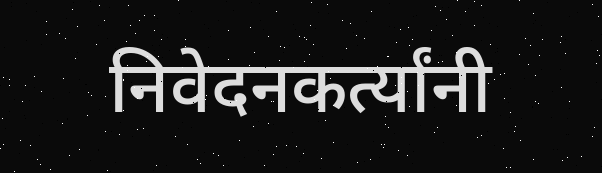निवेदनकर्त्यांनी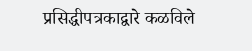प्रसिद्धीपत्रकाद्वारे कळविले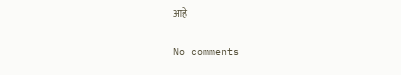आहे

No comments